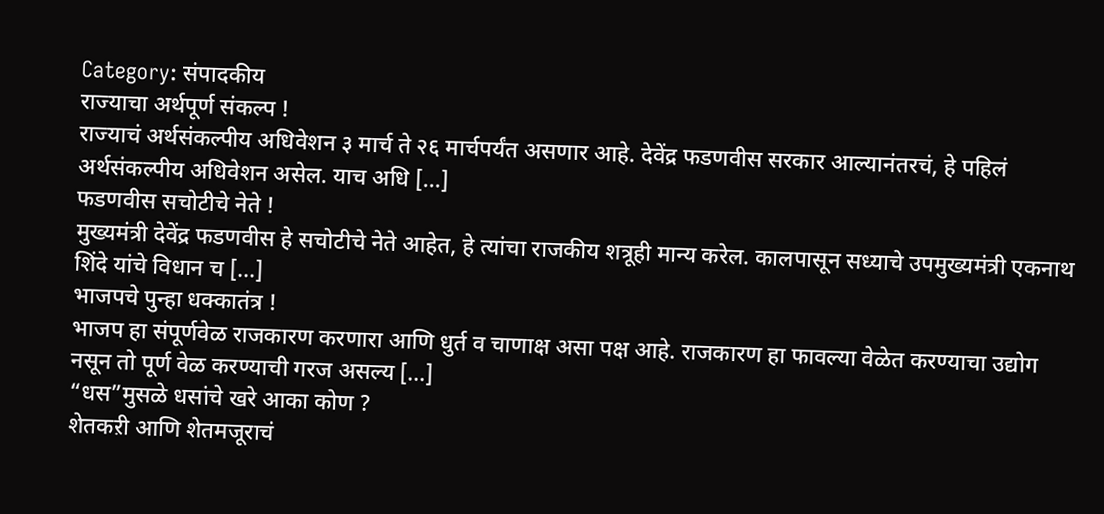Category: संपादकीय
राज्याचा अर्थपूर्ण संकल्प !
राज्याचं अर्थसंकल्पीय अधिवेशन ३ मार्च ते २६ मार्चपर्यंत असणार आहे. देवेंद्र फडणवीस सरकार आल्यानंतरचं, हे पहिलं अर्थसंकल्पीय अधिवेशन असेल. याच अधि [...]
फडणवीस सचोटीचे नेते !
मुख्यमंत्री देवेंद्र फडणवीस हे सचोटीचे नेते आहेत, हे त्यांचा राजकीय शत्रूही मान्य करेल. कालपासून सध्याचे उपमुख्यमंत्री एकनाथ शिंदे यांचे विधान च [...]
भाजपचे पुन्हा धक्कातंत्र !
भाजप हा संपूर्णवेळ राजकारण करणारा आणि धुर्त व चाणाक्ष असा पक्ष आहे. राजकारण हा फावल्या वेळेत करण्याचा उद्योग नसून तो पूर्ण वेळ करण्याची गरज असल्य [...]
“धस”मुसळे धसांचे खरे आका कोण ?
शेतकऱी आणि शेतमजूराचं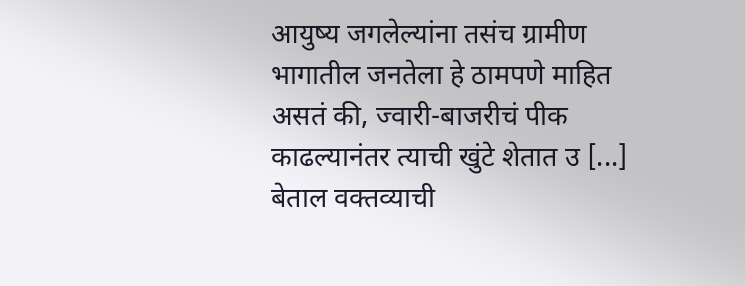आयुष्य जगलेल्यांना तसंच ग्रामीण भागातील जनतेला हे ठामपणे माहित असतं की, ज्वारी-बाजरीचं पीक काढल्यानंतर त्याची खुंटे शेतात उ [...]
बेताल वक्तव्याची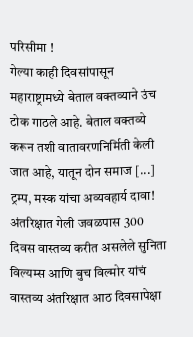परिसीमा !
गेल्या काही दिवसांपासून महाराष्ट्रामध्ये बेताल वक्तव्याने उंच टोक गाठले आहे. बेताल वक्तव्ये करून तशी वातावरणनिर्मिती केली जात आहे, यातून दोन समाज [...]
ट्रम्प, मस्क यांचा अव्यवहार्य दावा!
अंतरिक्षात गेली जवळपास 300 दिवस वास्तव्य करीत असलेले सुनिता विल्यम्स आणि बुच विल्मोर यांचं वास्तव्य अंतरिक्षात आठ दिवसापेक्षा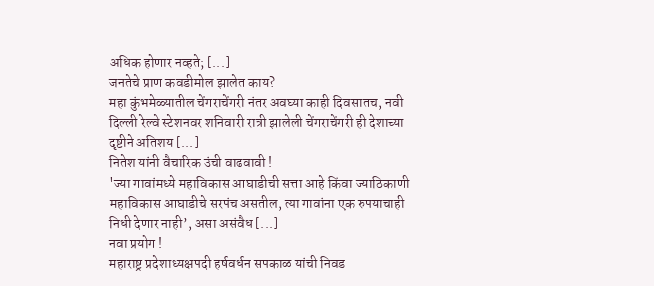अधिक होणार नव्हते; [...]
जनतेचे प्राण कवडीमोल झालेत काय?
महा कुंभमेळ्यातील चेंगराचेंगरी नंतर अवघ्या काही दिवसातच, नवी दिल्ली रेल्वे स्टेशनवर शनिवारी रात्री झालेली चेंगराचेंगरी ही देशाच्या दृष्टीने अतिशय [...]
नितेश यांनी वैचारिक उंची वाढवावी !
'ज्या गावांमध्ये महाविकास आघाडीची सत्ता आहे किंवा ज्याठिकाणी महाविकास आघाडीचे सरपंच असतील, त्या गावांना एक रुपयाचाही निधी देणार नाही’, असा असंवैध [...]
नवा प्रयोग !
महाराष्ट्र प्रदेशाध्यक्षपदी हर्षवर्धन सपकाळ यांची निवड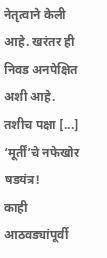नेतृत्वाने केली आहे. खरंतर ही निवड अनपेक्षित अशी आहे. तशीच पक्षा [...]
‘मूर्तीं’चे नफेखोर षडयंत्र!
काही आठवड्यांपूर्वी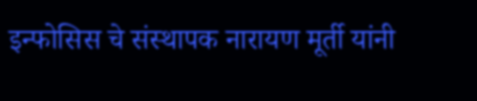इन्फोसिस चे संस्थापक नारायण मूर्ती यांनी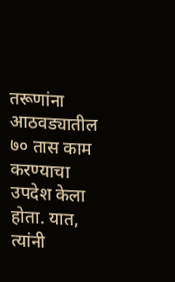तरूणांना आठवड्यातील ७० तास काम करण्याचा उपदेश केला होता. यात, त्यांनी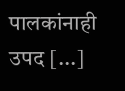पालकांनाही उपद [...]